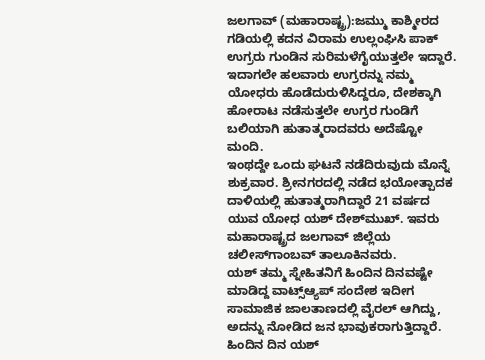ಜಲಗಾವ್ (ಮಹಾರಾಷ್ಟ್ರ):ಜಮ್ಮು ಕಾಶ್ಮೀರದ ಗಡಿಯಲ್ಲಿ ಕದನ ವಿರಾಮ ಉಲ್ಲಂಘಿಸಿ ಪಾಕ್ ಉಗ್ರರು ಗುಂಡಿನ ಸುರಿಮಳೆಗೈಯುತ್ತಲೇ ಇದ್ದಾರೆ. ಇದಾಗಲೇ ಹಲವಾರು ಉಗ್ರರನ್ನು ನಮ್ಮ ಯೋಧರು ಹೊಡೆದುರುಳಿಸಿದ್ದರೂ, ದೇಶಕ್ಕಾಗಿ ಹೋರಾಟ ನಡೆಸುತ್ತಲೇ ಉಗ್ರರ ಗುಂಡಿಗೆ ಬಲಿಯಾಗಿ ಹುತಾತ್ಮರಾದವರು ಅದೆಷ್ಟೋ ಮಂದಿ.
ಇಂಥದ್ದೇ ಒಂದು ಘಟನೆ ನಡೆದಿರುವುದು ಮೊನ್ನೆ ಶುಕ್ರವಾರ. ಶ್ರೀನಗರದಲ್ಲಿ ನಡೆದ ಭಯೋತ್ಪಾದಕ ದಾಳಿಯಲ್ಲಿ ಹುತಾತ್ಮರಾಗಿದ್ದಾರೆ 21 ವರ್ಷದ ಯುವ ಯೋಧ ಯಶ್ ದೇಶ್‌ಮುಖ್. ಇವರು ಮಹಾರಾಷ್ಟ್ರದ ಜಲಗಾವ್ ಜಿಲ್ಲೆಯ ಚಲೀಸ್‌ಗಾಂಬವ್ ತಾಲೂಕಿನವರು.
ಯಶ್ ತಮ್ಮ ಸ್ನೇಹಿತನಿಗೆ ಹಿಂದಿನ ದಿನವಷ್ಟೇ ಮಾಡಿದ್ದ ವಾಟ್ಸ್ಆ್ಯಪ್ ಸಂದೇಶ ಇದೀಗ ಸಾಮಾಜಿಕ ಜಾಲತಾಣದಲ್ಲಿ ವೈರಲ್ ಆಗಿದ್ದು, ಅದನ್ನು ನೋಡಿದ ಜನ ಭಾವುಕರಾಗುತ್ತಿದ್ದಾರೆ.
ಹಿಂದಿನ ದಿನ ಯಶ್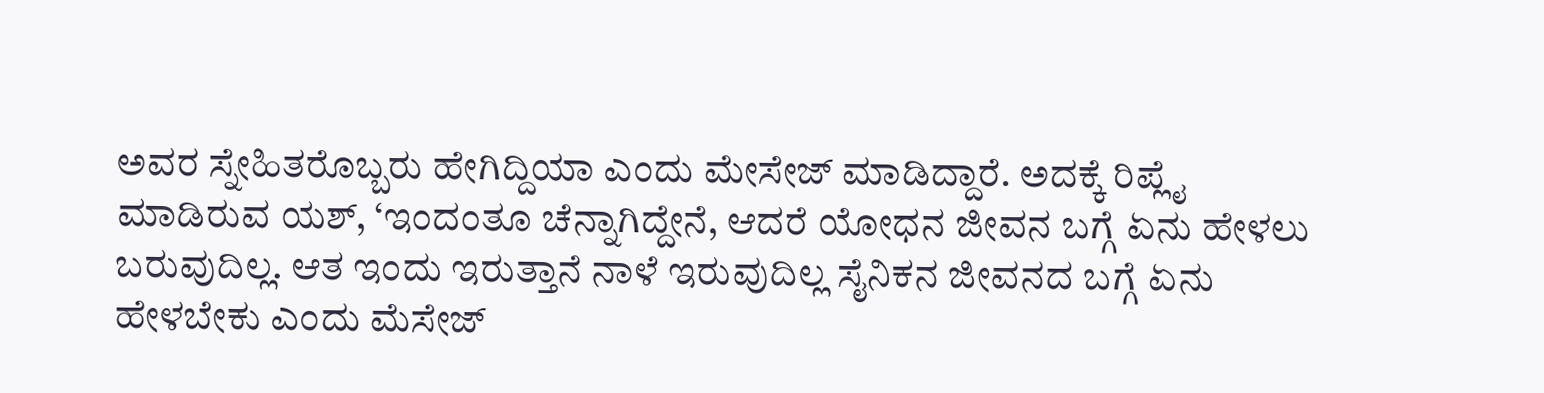ಅವರ ಸ್ನೇಹಿತರೊಬ್ಬರು ಹೇಗಿದ್ದಿಯಾ ಎಂದು ಮೇಸೇಜ್ ಮಾಡಿದ್ದಾರೆ. ಅದಕ್ಕೆ ರಿಪ್ಲೈ ಮಾಡಿರುವ ಯಶ್, ‘ಇಂದಂತೂ ಚೆನ್ನಾಗಿದ್ದೇನೆ, ಆದರೆ ಯೋಧನ ಜೀವನ ಬಗ್ಗೆ ಏನು ಹೇಳಲು ಬರುವುದಿಲ್ಲ. ಆತ ಇಂದು ಇರುತ್ತಾನೆ ನಾಳೆ ಇರುವುದಿಲ್ಲ ಸೈನಿಕನ ಜೀವನದ ಬಗ್ಗೆ ಏನು ಹೇಳಬೇಕು ಎಂದು ಮೆಸೇಜ್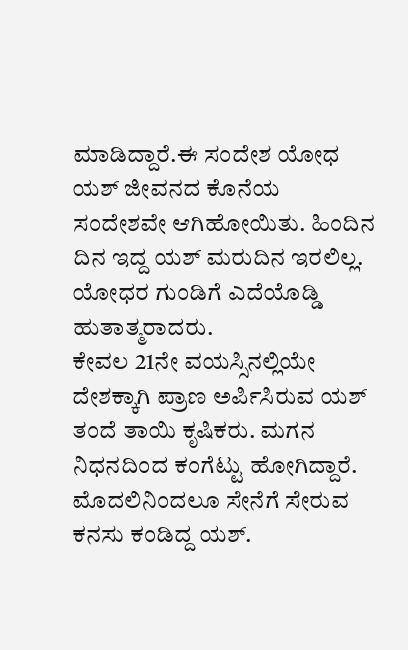ಮಾಡಿದ್ದಾರೆ.ಈ ಸಂದೇಶ ಯೋಧ ಯಶ್ ಜೀವನದ ಕೊನೆಯ ಸಂದೇಶವೇ ಆಗಿಹೋಯಿತು. ಹಿಂದಿನ ದಿನ ಇದ್ದ ಯಶ್ ಮರುದಿನ ಇರಲಿಲ್ಲ. ಯೋಧರ ಗುಂಡಿಗೆ ಎದೆಯೊಡ್ಡಿ ಹುತಾತ್ಮರಾದರು.
ಕೇವಲ 21ನೇ ವಯಸ್ಸಿನಲ್ಲಿಯೇ ದೇಶಕ್ಕಾಗಿ ಪ್ರಾಣ ಅರ್ಪಿಸಿರುವ ಯಶ್ ತಂದೆ ತಾಯಿ ಕೃಷಿಕರು. ಮಗನ ನಿಧನದಿಂದ ಕಂಗೆಟ್ಟು ಹೋಗಿದ್ದಾರೆ.
ಮೊದಲಿನಿಂದಲೂ ಸೇನೆಗೆ ಸೇರುವ ಕನಸು ಕಂಡಿದ್ದ ಯಶ್.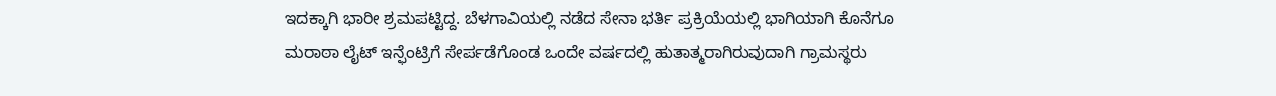ಇದಕ್ಕಾಗಿ ಭಾರೀ ಶ್ರಮಪಟ್ಟಿದ್ದ. ಬೆಳಗಾವಿಯಲ್ಲಿ ನಡೆದ ಸೇನಾ ಭರ್ತಿ ಪ್ರಕ್ರಿಯೆಯಲ್ಲಿ ಭಾಗಿಯಾಗಿ ಕೊನೆಗೂ ಮರಾಠಾ ಲೈಟ್ ಇನ್ಫೆಂಟ್ರಿಗೆ ಸೇರ್ಪಡೆಗೊಂಡ ಒಂದೇ ವರ್ಷದಲ್ಲಿ ಹುತಾತ್ಮರಾಗಿರುವುದಾಗಿ ಗ್ರಾಮಸ್ಥರು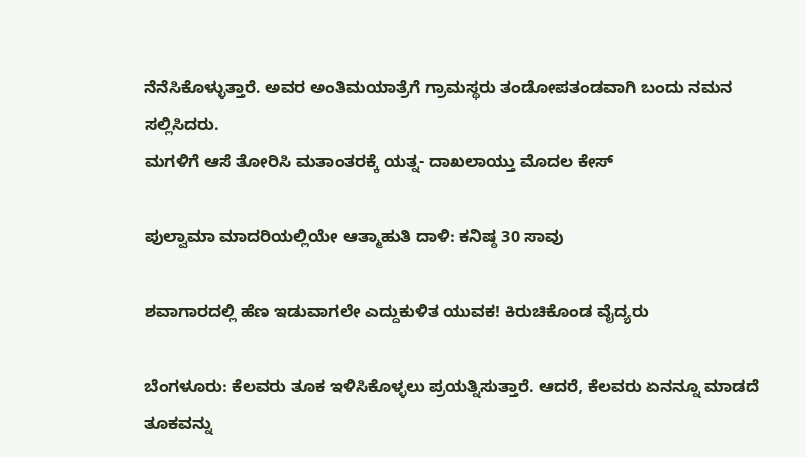ನೆನೆಸಿಕೊಳ್ಳುತ್ತಾರೆ. ಅವರ ಅಂತಿಮಯಾತ್ರೆಗೆ ಗ್ರಾಮಸ್ಥರು ತಂಡೋಪತಂಡವಾಗಿ ಬಂದು ನಮನ ಸಲ್ಲಿಸಿದರು.
ಮಗಳಿಗೆ ಆಸೆ ತೋರಿಸಿ ಮತಾಂತರಕ್ಕೆ ಯತ್ನ- ದಾಖಲಾಯ್ತು ಮೊದಲ ಕೇಸ್

ಪುಲ್ವಾಮಾ ಮಾದರಿಯಲ್ಲಿಯೇ ಆತ್ಮಾಹುತಿ ದಾಳಿ: ಕನಿಷ್ಠ 30 ಸಾವು

ಶವಾಗಾರದಲ್ಲಿ ಹೆಣ ಇಡುವಾಗಲೇ ಎದ್ದುಕುಳಿತ ಯುವಕ! ಕಿರುಚಿಕೊಂಡ ವೈದ್ಯರು

ಬೆಂಗಳೂರು: ಕೆಲವರು ತೂಕ ಇಳಿಸಿಕೊಳ್ಳಲು ಪ್ರಯತ್ನಿಸುತ್ತಾರೆ. ಆದರೆ, ಕೆಲವರು ಏನನ್ನೂ ಮಾಡದೆ ತೂಕವನ್ನು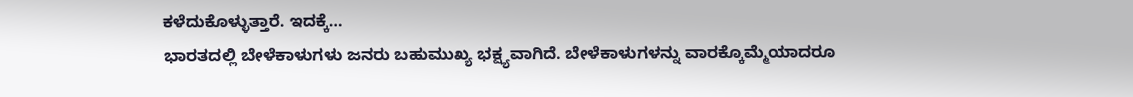ಕಳೆದುಕೊಳ್ಳುತ್ತಾರೆ. ಇದಕ್ಕೆ…
ಭಾರತದಲ್ಲಿ ಬೇಳೆಕಾಳುಗಳು ಜನರು ಬಹುಮುಖ್ಯ ಭಕ್ಷ್ಯವಾಗಿದೆ. ಬೇಳೆಕಾಳುಗಳನ್ನು ವಾರಕ್ಕೊಮ್ಮೆಯಾದರೂ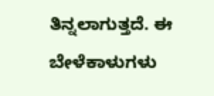ತಿನ್ನಲಾಗುತ್ತದೆ. ಈ ಬೇಳೆಕಾಳುಗಳು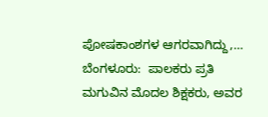ಪೋಷಕಾಂಶಗಳ ಆಗರವಾಗಿದ್ದು,…
ಬೆಂಗಳೂರು:  ಪಾಲಕರು ಪ್ರತಿ ಮಗುವಿನ ಮೊದಲ ಶಿಕ್ಷಕರು, ಅವರ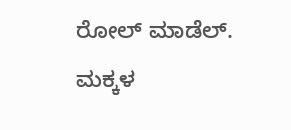ರೋಲ್ ಮಾಡೆಲ್. ಮಕ್ಕಳ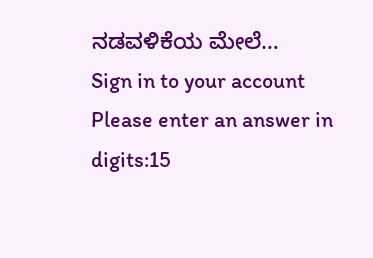ನಡವಳಿಕೆಯ ಮೇಲೆ…
Sign in to your account
Please enter an answer in digits:15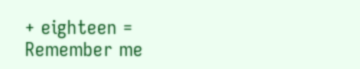+ eighteen =
Remember me